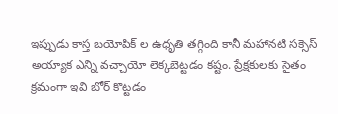ఇప్పుడు కాస్త బయోపిక్ ల ఉధృతి తగ్గింది కానీ మహానటి సక్సెస్ అయ్యాక ఎన్ని వచ్చాయో లెక్కబెట్టడం కష్టం. ప్రేక్షకులకు సైతం క్రమంగా ఇవి బోర్ కొట్టడం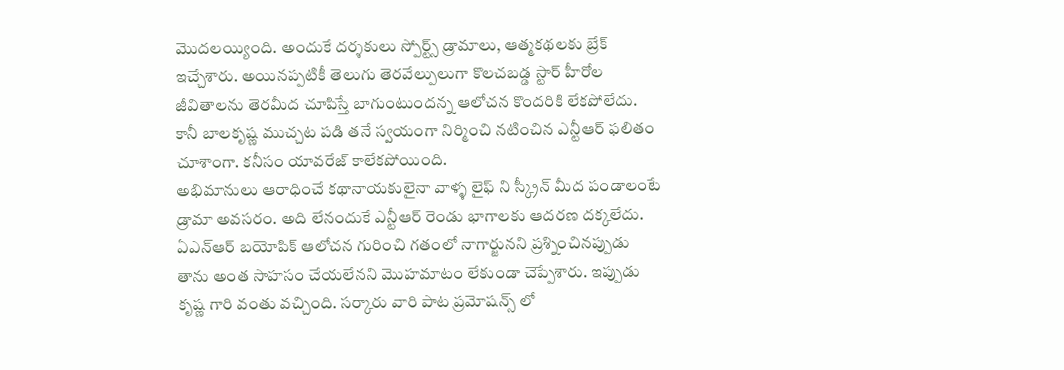మొదలయ్యింది. అందుకే దర్శకులు స్పోర్ట్స్ డ్రామాలు, ఆత్మకథలకు బ్రేక్ ఇచ్చేశారు. అయినప్పటికీ తెలుగు తెరవేల్పులుగా కొలచబడ్డ స్టార్ హీరోల జీవితాలను తెరమీద చూపిస్తే బాగుంటుందన్న ఆలోచన కొందరికి లేకపోలేదు. కానీ బాలకృష్ణ ముచ్చట పడి తనే స్వయంగా నిర్మించి నటించిన ఎన్టీఆర్ ఫలితం చూశాంగా. కనీసం యావరేజ్ కాలేకపోయింది.
అభిమానులు ఆరాధించే కథానాయకులైనా వాళ్ళ లైఫ్ ని స్క్రీన్ మీద పండాలంటే డ్రామా అవసరం. అది లేనందుకే ఎన్టీఆర్ రెండు భాగాలకు ఆదరణ దక్కలేదు. ఏఎన్ఆర్ బయోపిక్ ఆలోచన గురించి గతంలో నాగార్జునని ప్రశ్నించినప్పుడు తాను అంత సాహసం చేయలేనని మొహమాటం లేకుండా చెప్పేశారు. ఇప్పుడు కృష్ణ గారి వంతు వచ్చింది. సర్కారు వారి పాట ప్రమోషన్స్ లో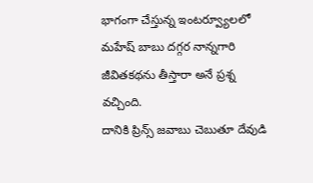భాగంగా చేస్తున్న ఇంటర్వ్యూలలో మహేష్ బాబు దగ్గర నాన్నగారి జీవితకథను తీస్తారా అనే ప్రశ్న వచ్చింది.
దానికి ప్రిన్స్ జవాబు చెబుతూ దేవుడి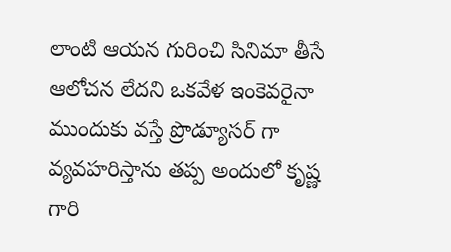లాంటి ఆయన గురించి సినిమా తీసే ఆలోచన లేదని ఒకవేళ ఇంకెవరైనా ముందుకు వస్తే ప్రొడ్యూసర్ గా వ్యవహరిస్తాను తప్ప అందులో కృష్ణ గారి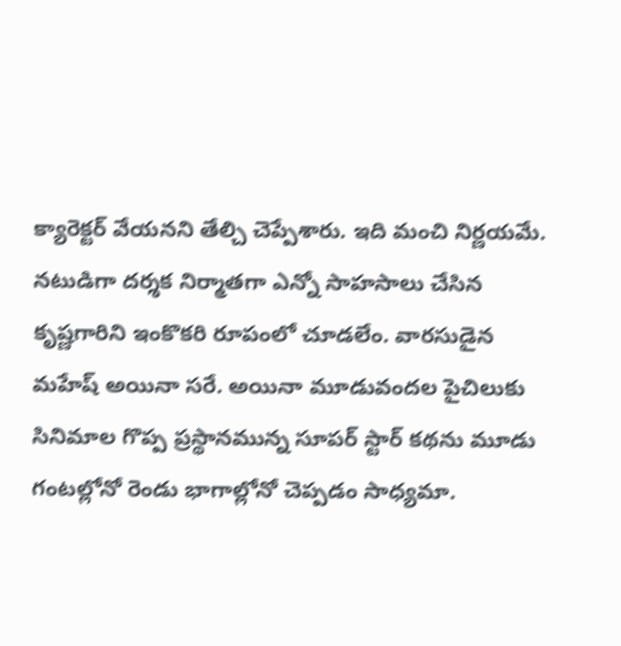క్యారెక్టర్ వేయనని తేల్చి చెప్పేశారు. ఇది మంచి నిర్ణయమే. నటుడిగా దర్శక నిర్మాతగా ఎన్నో సాహసాలు చేసిన కృష్ణగారిని ఇంకొకరి రూపంలో చూడలేం. వారసుడైన మహేష్ అయినా సరే. అయినా మూడువందల పైచిలుకు సినిమాల గొప్ప ప్రస్థానమున్న సూపర్ స్టార్ కథను మూడు గంటల్లోనో రెండు భాగాల్లోనో చెప్పడం సాధ్యమా.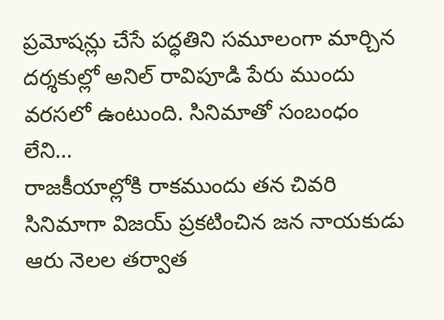ప్రమోషన్లు చేసే పద్ధతిని సమూలంగా మార్చిన దర్శకుల్లో అనిల్ రావిపూడి పేరు ముందు వరసలో ఉంటుంది. సినిమాతో సంబంధం లేని…
రాజకీయాల్లోకి రాకముందు తన చివరి సినిమాగా విజయ్ ప్రకటించిన జన నాయకుడు ఆరు నెలల తర్వాత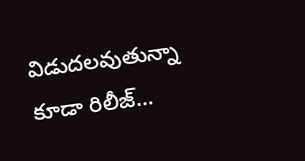విడుదలవుతున్నా కూడా రిలీజ్…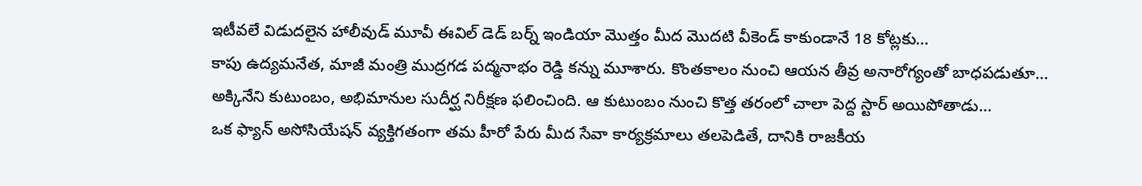ఇటీవలే విడుదలైన హాలీవుడ్ మూవీ ఈవిల్ డెడ్ బర్న్ ఇండియా మొత్తం మీద మొదటి వీకెండ్ కాకుండానే 18 కోట్లకు…
కాపు ఉద్యమనేత, మాజీ మంత్రి ముద్రగడ పద్మనాభం రెడ్డి కన్ను మూశారు. కొంతకాలం నుంచి ఆయన తీవ్ర అనారోగ్యంతో బాధపడుతూ…
అక్కినేని కుటుంబం, అభిమానుల సుదీర్ఘ నిరీక్షణ ఫలించింది. ఆ కుటుంబం నుంచి కొత్త తరంలో చాలా పెద్ద స్టార్ అయిపోతాడు…
ఒక ఫ్యాన్ అసోసియేషన్ వ్యక్తిగతంగా తమ హీరో పేరు మీద సేవా కార్యక్రమాలు తలపెడితే, దానికి రాజకీయ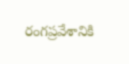రంగప్రవేశానికి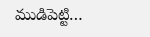ముడిపెట్టి…